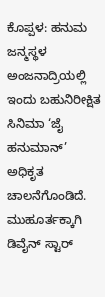ಕೊಪ್ಪಳ: ಹನುಮ ಜನ್ಮಸ್ಥಳ ಅಂಜನಾದ್ರಿಯಲ್ಲಿ ಇಂದು ಬಹುನಿರೀಕ್ಷಿತ ಸಿನಿಮಾ ‘ಜೈ ಹನುಮಾನ್’ ಅಧಿಕೃತ ಚಾಲನೆಗೊಂಡಿದೆ. ಮುಹೂರ್ತಕ್ಕಾಗಿ ಡಿವೈನ್ ಸ್ಟಾರ್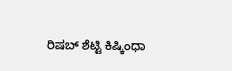ರಿಷಬ್ ಶೆಟ್ಟಿ ಕಿಷ್ಕಿಂಧಾ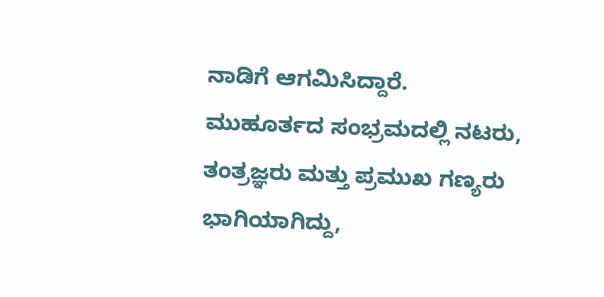ನಾಡಿಗೆ ಆಗಮಿಸಿದ್ದಾರೆ.
ಮುಹೂರ್ತದ ಸಂಭ್ರಮದಲ್ಲಿ ನಟರು, ತಂತ್ರಜ್ಞರು ಮತ್ತು ಪ್ರಮುಖ ಗಣ್ಯರು ಭಾಗಿಯಾಗಿದ್ದು,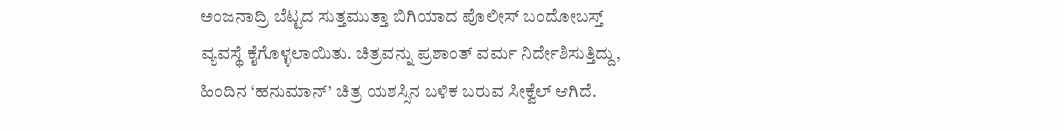ಅಂಜನಾದ್ರಿ ಬೆಟ್ಟದ ಸುತ್ತಮುತ್ತಾ ಬಿಗಿಯಾದ ಪೊಲೀಸ್ ಬಂದೋಬಸ್ತ್ ವ್ಯವಸ್ಥೆ ಕೈಗೊಳ್ಳಲಾಯಿತು. ಚಿತ್ರವನ್ನು ಪ್ರಶಾಂತ್ ವರ್ಮ ನಿರ್ದೇಶಿಸುತ್ತಿದ್ದು, ಹಿಂದಿನ ‘ಹನುಮಾನ್’ ಚಿತ್ರ ಯಶಸ್ಸಿನ ಬಳಿಕ ಬರುವ ಸೀಕ್ವೆಲ್ ಆಗಿದೆ.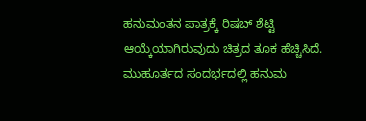ಹನುಮಂತನ ಪಾತ್ರಕ್ಕೆ ರಿಷಬ್ ಶೆಟ್ಟಿ ಆಯ್ಕೆಯಾಗಿರುವುದು ಚಿತ್ರದ ತೂಕ ಹೆಚ್ಚಿಸಿದೆ. ಮುಹೂರ್ತದ ಸಂದರ್ಭದಲ್ಲಿ ಹನುಮ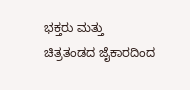ಭಕ್ತರು ಮತ್ತು ಚಿತ್ರತಂಡದ ಜೈಕಾರದಿಂದ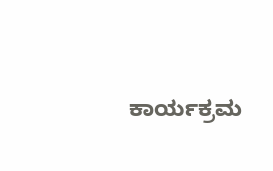ಕಾರ್ಯಕ್ರಮ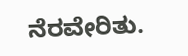ನೆರವೇರಿತು.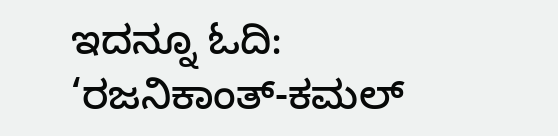ಇದನ್ನೂ ಓದಿ: ‘ರಜನಿಕಾಂತ್-ಕಮಲ್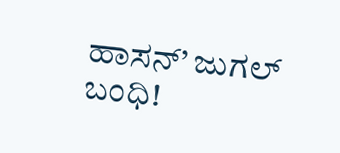ಹಾಸನ್’ ಜುಗಲ್ ಬಂಧಿ!